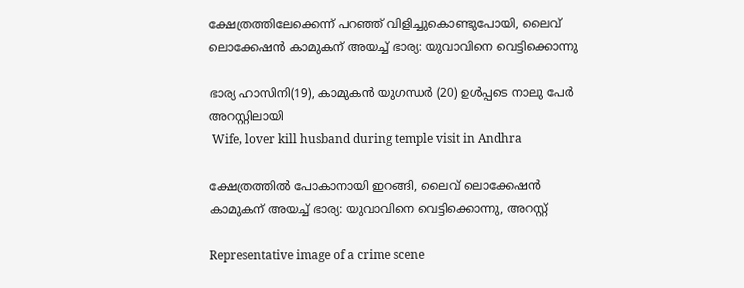ക്ഷേത്രത്തിലേക്കെന്ന് പറഞ്ഞ് വിളിച്ചുകൊണ്ടുപോയി, ലൈവ് ലൊക്കേഷൻ കാമുകന് അയച്ച് ഭാര്യ: യുവാവിനെ വെട്ടിക്കൊന്നു

ഭാര്യ ഹാസിനി(19), കാമുകൻ യുഗന്ധർ (20) ഉൾപ്പടെ നാലു പേർ അറസ്റ്റിലായി
 Wife, lover kill husband during temple visit in Andhra

ക്ഷേത്രത്തിൽ പോകാനായി ഇറങ്ങി, ലൈവ് ലൊക്കേഷൻ കാമുകന് അയച്ച് ഭാര്യ: യുവാവിനെ വെട്ടിക്കൊന്നു, അറസ്റ്റ്

Representative image of a crime scene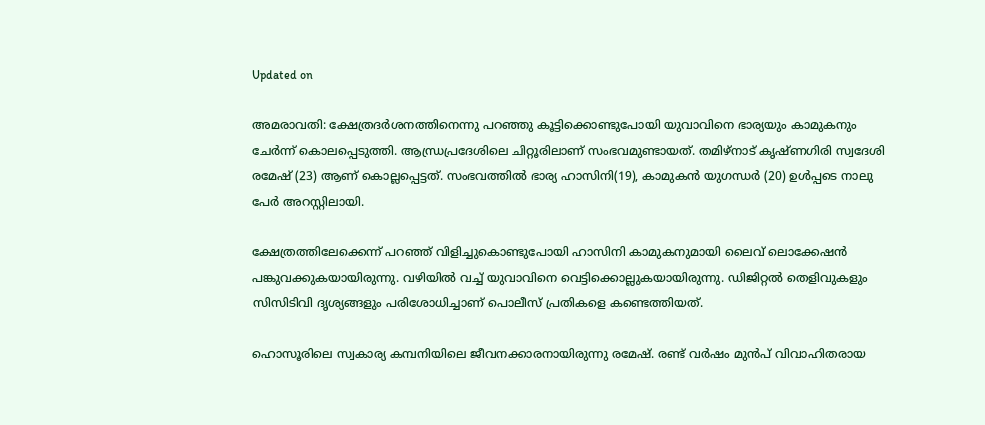Updated on

അമരാവതി: ക്ഷേത്രദർശനത്തിനെന്നു പറഞ്ഞു കൂട്ടിക്കൊണ്ടുപോയി യുവാവിനെ ഭാര്യയും കാമുകനും ചേർന്ന് കൊലപ്പെടുത്തി. ആന്ധ്രപ്രദേശിലെ ചിറ്റൂരിലാണ് സംഭവമുണ്ടായത്. തമിഴ്നാട് കൃഷ്ണഗിരി സ്വദേശി രമേഷ് (23) ആണ് കൊല്ലപ്പെട്ടത്. സംഭവത്തിൽ ഭാര്യ ഹാസിനി(19), കാമുകൻ യുഗന്ധർ (20) ഉൾപ്പടെ നാലു പേർ അറസ്റ്റിലായി.

ക്ഷേത്രത്തിലേക്കെന്ന് പറഞ്ഞ് വിളിച്ചുകൊണ്ടുപോയി ഹാസിനി കാമുകനുമായി ലൈവ് ലൊക്കേഷൻ പങ്കുവക്കുകയായിരുന്നു. വഴിയിൽ വച്ച് യുവാവിനെ വെട്ടിക്കൊല്ലുകയായിരുന്നു. ഡിജിറ്റൽ തെളിവുകളും സിസിടിവി ദൃശ്യങ്ങളും പരിശോധിച്ചാണ് പൊലീസ് പ്രതികളെ കണ്ടെത്തിയത്.

ഹൊസൂരിലെ സ്വകാര്യ കമ്പനിയിലെ ജീവനക്കാരനായിരുന്നു രമേഷ്. രണ്ട് വർഷം മുൻപ് വിവാഹിതരായ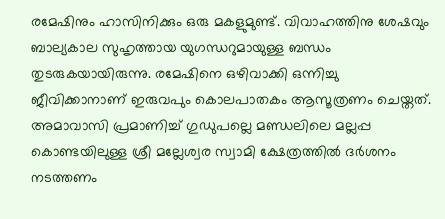രമേഷിനും ഹാസിനിക്കും ഒരു മകളുമുണ്ട്. വിവാഹത്തിനു ശേഷവും ബാല്യകാല സുഹൃത്തായ യുഗന്ധറുമായുള്ള ബന്ധം തുടരുകയായിരുന്നു. രമേഷിനെ ഒഴിവാക്കി ഒന്നിച്ചു ജീവിക്കാനാണ് ഇരുവപും കൊലപാതകം ആസൂത്രണം ചെയ്തത്. അമാവാസി പ്രമാണിച്ച് ഗുഡുപല്ലെ മണ്ഡലിലെ മല്ലപ്പ കൊണ്ടയിലുള്ള ശ്രീ മല്ലേശ്വര സ്വാമി ക്ഷേത്രത്തിൽ ദർശനം നടത്തണം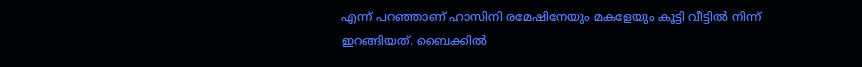എന്ന് പറഞ്ഞാണ് ഹാസിനി രമേഷിനേയും മകളേയും കൂട്ടി വീട്ടിൽ നിന്ന് ഇറങ്ങിയത്. ബൈക്കിൽ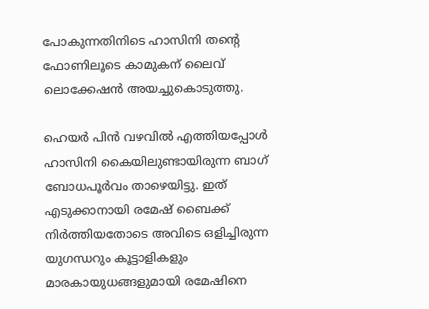പോകുന്നതിനിടെ ഹാസിനി തന്‍റെ ഫോണിലൂടെ കാമുകന് ലൈവ് ലൊക്കേഷൻ അയച്ചുകൊടുത്തു.

ഹെയർ പിൻ വഴവിൽ എത്തിയപ്പോൾ ഹാസിനി കൈയിലുണ്ടായിരുന്ന ബാഗ് ബോധപൂർവം താഴെയിട്ടു. ഇത് എടുക്കാനായി രമേഷ് ബൈക്ക് നിർത്തിയതോടെ അവിടെ ഒളിച്ചിരുന്ന യുഗന്ധറും കൂട്ടാളികളും മാരകായുധങ്ങളുമായി രമേഷിനെ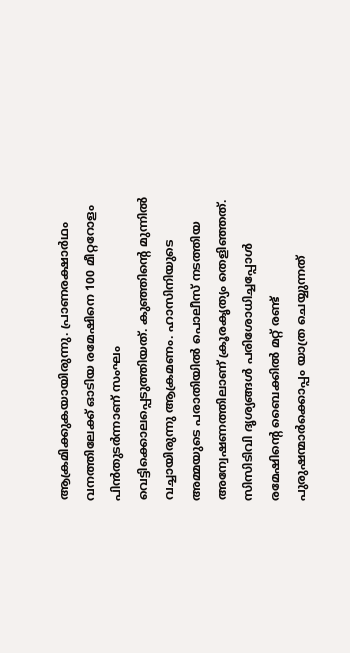ആക്രമിക്കുകയായിരുന്നു. പ്രാണരക്ഷാർഥം വനത്തിലേക്ക് ഓടിയ രമേഷിനെ 100 മീറ്ററോളം പിൻതുടർന്നാണ് സംഘം വെട്ടിക്കൊലപ്പെടുത്തിയത്. കുഞ്ഞിന്‍റെ മുന്നിൽ വച്ചായിരുന്നു ആക്രമണം. ഹാസിനിയുടെ അമ്മയുടെ പരാതിയിൽ പൊലീസ് നടത്തിയ അന്വേഷണത്തിലാണ് ക്രൂരകൃത്യം തെളിഞ്ഞത്. സിസിടിവി ദൃശ്യങ്ങൾ പരിശോധിച്ചപ്പോൾ രമേഷിന്‍റെ ബൈക്കിൽ മറ്റ് രണ്ട് പുരുഷന്മാർക്കൊപ്പം യാത്ര ചെയ്യുന്നത്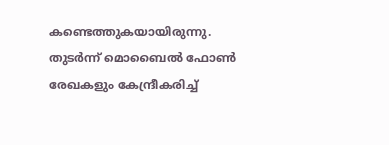കണ്ടെത്തുകയായിരുന്നു. തുടർന്ന് മൊബൈൽ ഫോൺ രേഖകളും കേന്ദ്രീകരിച്ച്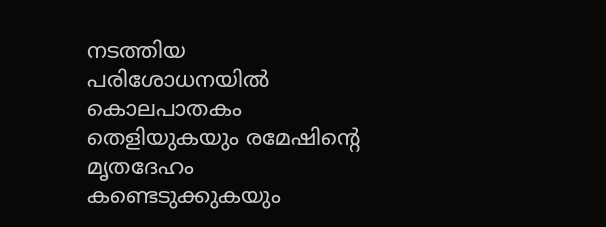നടത്തിയ പരിശോധനയിൽ കൊലപാതകം തെളിയുകയും രമേഷിന്‍റെ മൃതദേഹം കണ്ടെടുക്കുകയും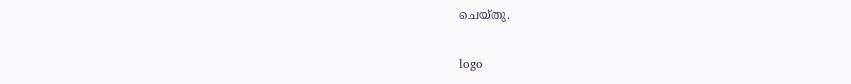ചെയ്തു.

logo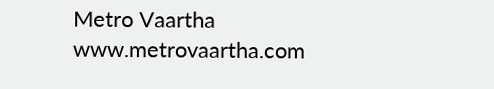Metro Vaartha
www.metrovaartha.com